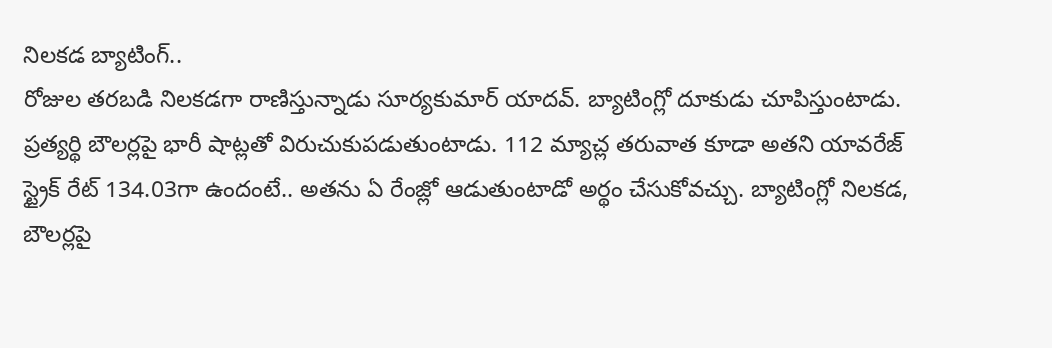నిలకడ బ్యాటింగ్..
రోజుల తరబడి నిలకడగా రాణిస్తున్నాడు సూర్యకుమార్ యాదవ్. బ్యాటింగ్లో దూకుడు చూపిస్తుంటాడు. ప్రత్యర్థి బౌలర్లపై భారీ షాట్లతో విరుచుకుపడుతుంటాడు. 112 మ్యాచ్ల తరువాత కూడా అతని యావరేజ్ స్ట్రైక్ రేట్ 134.03గా ఉందంటే.. అతను ఏ రేంజ్లో ఆడుతుంటాడో అర్థం చేసుకోవచ్చు. బ్యాటింగ్లో నిలకడ, బౌలర్లపై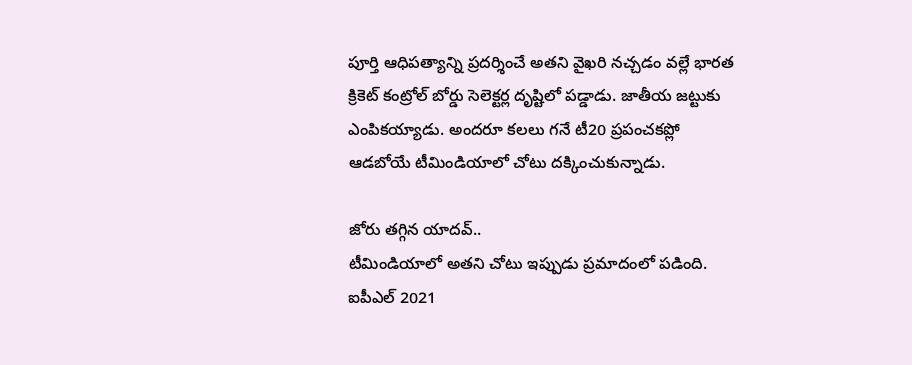పూర్తి ఆధిపత్యాన్ని ప్రదర్శించే అతని వైఖరి నచ్చడం వల్లే భారత క్రికెట్ కంట్రోల్ బోర్డు సెలెక్టర్ల దృష్టిలో పడ్డాడు. జాతీయ జట్టుకు ఎంపికయ్యాడు. అందరూ కలలు గనే టీ20 ప్రపంచకప్లో ఆడబోయే టీమిండియాలో చోటు దక్కించుకున్నాడు.

జోరు తగ్గిన యాదవ్..
టీమిండియాలో అతని చోటు ఇప్పుడు ప్రమాదంలో పడింది. ఐపీఎల్ 2021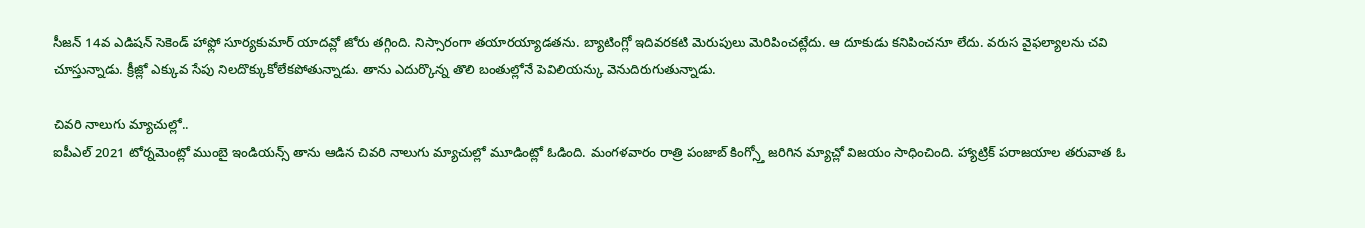సీజన్ 14వ ఎడిషన్ సెకెండ్ హాఫ్లో సూర్యకుమార్ యాదవ్లో జోరు తగ్గింది. నిస్సారంగా తయారయ్యాడతను. బ్యాటింగ్లో ఇదివరకటి మెరుపులు మెరిపించట్లేదు. ఆ దూకుడు కనిపించనూ లేదు. వరుస వైఫల్యాలను చవి చూస్తున్నాడు. క్రీజ్లో ఎక్కువ సేపు నిలదొక్కుకోలేకపోతున్నాడు. తాను ఎదుర్కొన్న తొలి బంతుల్లోనే పెవిలియన్కు వెనుదిరుగుతున్నాడు.

చివరి నాలుగు మ్యాచుల్లో..
ఐపీఎల్ 2021 టోర్నమెంట్లో ముంబై ఇండియన్స్ తాను ఆడిన చివరి నాలుగు మ్యాచుల్లో మూడింట్లో ఓడింది. మంగళవారం రాత్రి పంజాబ్ కింగ్స్తో జరిగిన మ్యాచ్లో విజయం సాధించింది. హ్యాట్రిక్ పరాజయాల తరువాత ఓ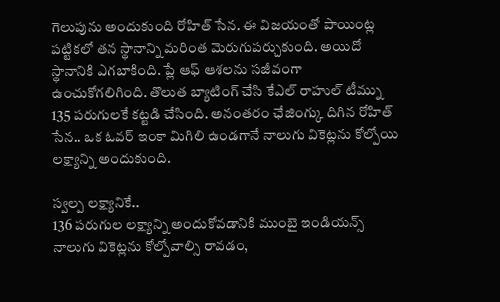గెలుపును అందుకుంది రోహిత్ సేన. ఈ విజయంతో పాయింట్ల పట్టికలో తన స్థానాన్ని మరింత మెరుగుపర్చుకుంది. అయిదో స్థానానికి ఎగబాకింది. ప్లే ఆఫ్ ఆశలను సజీవంగా ఉంచుకోగలిగింది. తొలుత బ్యాటింగ్ చేసి కేఎల్ రాహుల్ టీమ్ను 135 పరుగులకే కట్టడి చేసింది. అనంతరం ఛేజింగ్కు దిగిన రోహిత్ సేన.. ఒక ఓవర్ ఇంకా మిగిలి ఉండగానే నాలుగు వికెట్లను కోల్పోయి లక్ష్యాన్ని అందుకుంది.

స్వల్ప లక్ష్యానికే..
136 పరుగుల లక్ష్యాన్ని అందుకోవడానికి ముంబై ఇండియన్స్ నాలుగు వికెట్లను కోల్పోవాల్సి రావడం,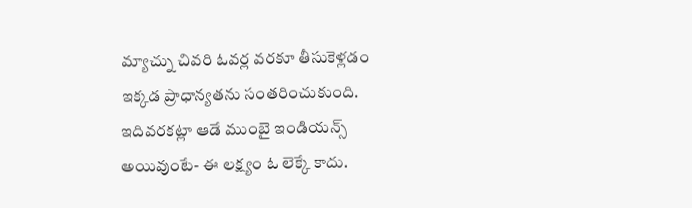మ్యాచ్ను చివరి ఓవర్ల వరకూ తీసుకెళ్లడం ఇక్కడ ప్రాధాన్యతను సంతరించుకుంది. ఇదివరకట్లా ఆడే ముంబై ఇండియన్స్ అయివుంటే- ఈ లక్ష్యం ఓ లెక్కే కాదు.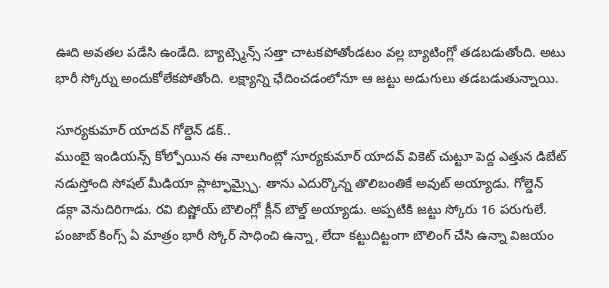ఊది అవతల పడేసి ఉండేది. బ్యాట్స్మెన్స్ సత్తా చాటకపోతోండటం వల్ల బ్యాటింగ్లో తడబడుతోంది. అటు భారీ స్కోర్ను అందుకోలేకపోతోంది. లక్ష్యాన్ని ఛేదించడంలోనూ ఆ జట్టు అడుగులు తడబడుతున్నాయి.

సూర్యకుమార్ యాదవ్ గోల్డెన్ డక్..
ముంబై ఇండియన్స్ కోల్పోయిన ఈ నాలుగింట్లో సూర్యకుమార్ యాదవ్ వికెట్ చుట్టూ పెద్ద ఎత్తున డిబేట్ నడుస్తోంది సోషల్ మీడియా ప్లాట్ఫామ్స్పై. తాను ఎదుర్కొన్న తొలిబంతికే అవుట్ అయ్యాడు. గోల్డెన్ డక్గా వెనుదిరిగాడు. రవి బిష్ణోయ్ బౌలింగ్లో క్లీన్ బౌల్డ్ అయ్యాడు. అప్పటికి జట్టు స్కోరు 16 పరుగులే. పంజాబ్ కింగ్స్ ఏ మాత్రం భారీ స్కోర్ సాధించి ఉన్నా, లేదా కట్టుదిట్టంగా బౌలింగ్ చేసి ఉన్నా విజయం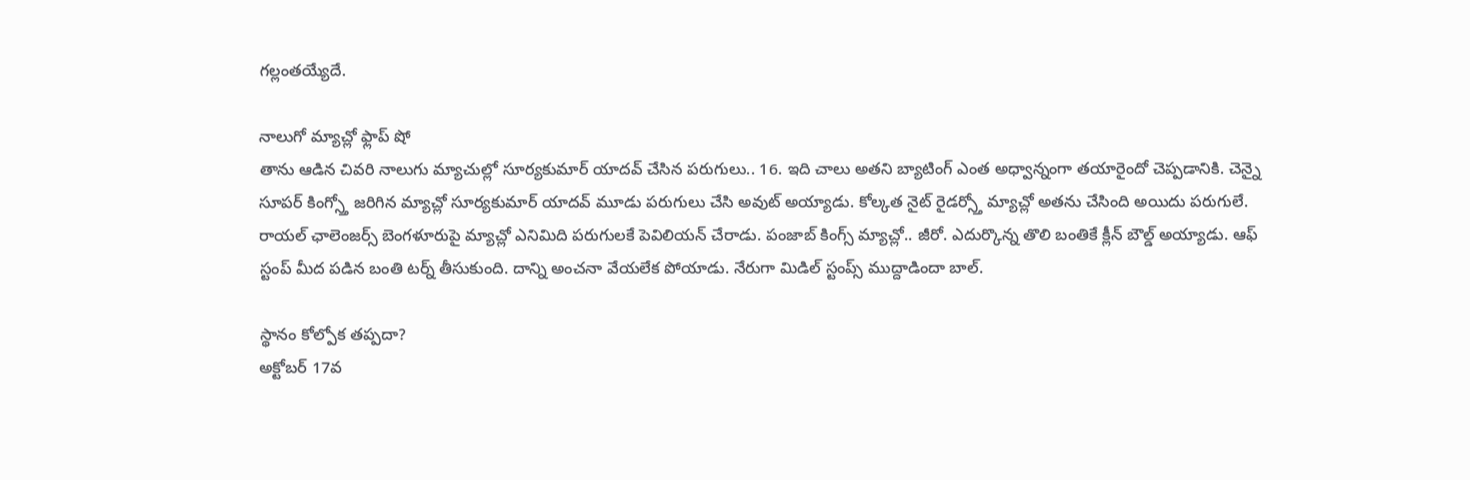గల్లంతయ్యేదే.

నాలుగో మ్యాచ్లో ఫ్లాప్ షో
తాను ఆడిన చివరి నాలుగు మ్యాచుల్లో సూర్యకుమార్ యాదవ్ చేసిన పరుగులు.. 16. ఇది చాలు అతని బ్యాటింగ్ ఎంత అధ్వాన్నంగా తయారైందో చెప్పడానికి. చెన్నై సూపర్ కింగ్స్తో జరిగిన మ్యాచ్లో సూర్యకుమార్ యాదవ్ మూడు పరుగులు చేసి అవుట్ అయ్యాడు. కోల్కత నైట్ రైడర్స్తో మ్యాచ్లో అతను చేసింది అయిదు పరుగులే. రాయల్ ఛాలెంజర్స్ బెంగళూరుపై మ్యాచ్లో ఎనిమిది పరుగులకే పెవిలియన్ చేరాడు. పంజాబ్ కింగ్స్ మ్యాచ్లో.. జీరో. ఎదుర్కొన్న తొలి బంతికే క్లీన్ బౌల్డ్ అయ్యాడు. ఆఫ్ స్టంప్ మీద పడిన బంతి టర్న్ తీసుకుంది. దాన్ని అంచనా వేయలేక పోయాడు. నేరుగా మిడిల్ స్టంప్స్ ముద్దాడిందా బాల్.

స్థానం కోల్పోక తప్పదా?
అక్టోబర్ 17వ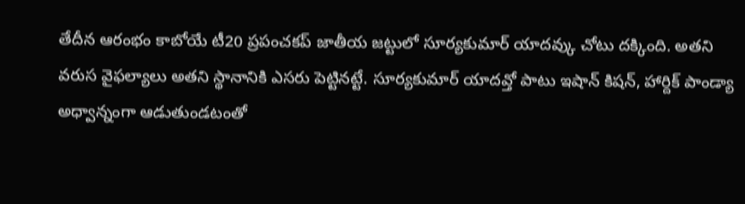తేదీన ఆరంభం కాబోయే టీ20 ప్రపంచకప్ జాతీయ జట్టులో సూర్యకుమార్ యాదవ్కు చోటు దక్కింది. అతని వరుస వైఫల్యాలు అతని స్థానానికి ఎసరు పెట్టినట్టే. సూర్యకుమార్ యాదవ్తో పాటు ఇషాన్ కిషన్, హార్దిక్ పాండ్యా అధ్వాన్నంగా ఆడుతుండటంతో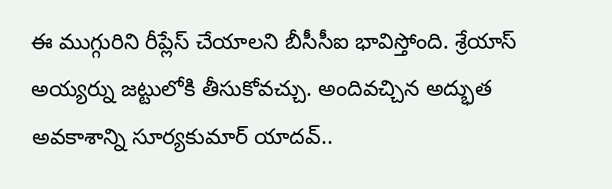ఈ ముగ్గురిని రీప్లేస్ చేయాలని బీసీసీఐ భావిస్తోంది. శ్రేయాస్ అయ్యర్ను జట్టులోకి తీసుకోవచ్చు. అందివచ్చిన అద్భుత అవకాశాన్ని సూర్యకుమార్ యాదవ్..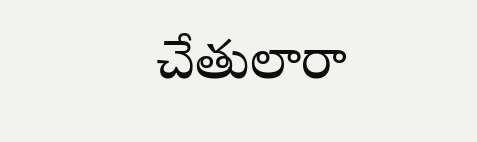చేతులారా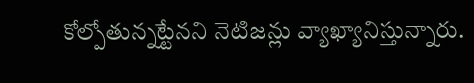కోల్పోతున్నట్టేనని నెటిజన్లు వ్యాఖ్యానిస్తున్నారు.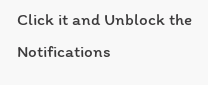Click it and Unblock the Notifications